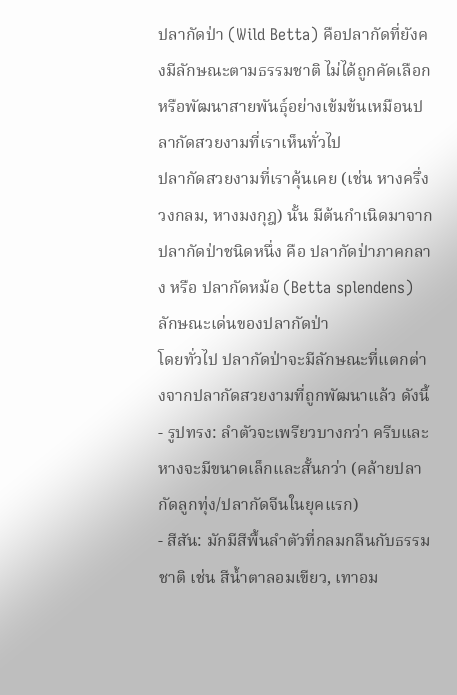ปลากัดป่า (Wild Betta) คือปลากัดที่ยังคงมีลักษณะตามธรรมชาติ ไม่ได้ถูกคัดเลือก หรือพัฒนาสายพันธุ์อย่างเข้มข้นเหมือนปลากัดสวยงามที่เราเห็นทั่วไป
ปลากัดสวยงามที่เราคุ้นเคย (เช่น หางครึ่งวงกลม, หางมงกุฎ) นั้น มีต้นกำเนิดมาจากปลากัดป่าชนิดหนึ่ง คือ ปลากัดป่าภาคกลาง หรือ ปลากัดหม้อ (Betta splendens)
ลักษณะเด่นของปลากัดป่า
โดยทั่วไป ปลากัดป่าจะมีลักษณะที่แตกต่างจากปลากัดสวยงามที่ถูกพัฒนาแล้ว ดังนี้
- รูปทรง: ลำตัวจะเพรียวบางกว่า ครีบและหางจะมีขนาดเล็กและสั้นกว่า (คล้ายปลากัดลูกทุ่ง/ปลากัดจีนในยุคแรก)
- สีสัน: มักมีสีพื้นลำตัวที่กลมกลืนกับธรรมชาติ เช่น สีน้ำตาลอมเขียว, เทาอม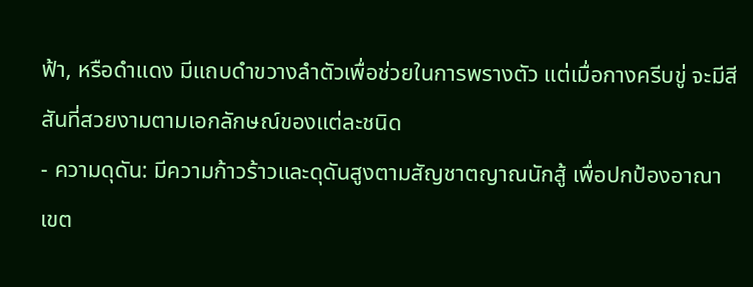ฟ้า, หรือดำแดง มีแถบดำขวางลำตัวเพื่อช่วยในการพรางตัว แต่เมื่อกางครีบขู่ จะมีสีสันที่สวยงามตามเอกลักษณ์ของแต่ละชนิด
- ความดุดัน: มีความก้าวร้าวและดุดันสูงตามสัญชาตญาณนักสู้ เพื่อปกป้องอาณาเขต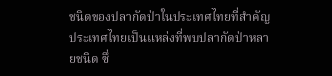ชนิดของปลากัดป่าในประเทศไทยที่สำคัญ
ประเทศไทยเป็นแหล่งที่พบปลากัดป่าหลายชนิด ซึ่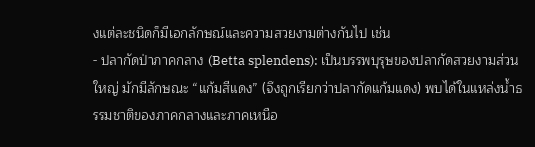งแต่ละชนิดก็มีเอกลักษณ์และความสวยงามต่างกันไป เช่น
- ปลากัดป่าภาคกลาง (Betta splendens): เป็นบรรพบุรุษของปลากัดสวยงามส่วนใหญ่ มักมีลักษณะ “แก้มสีแดง” (จึงถูกเรียกว่าปลากัดแก้มแดง) พบได้ในแหล่งน้ำธรรมชาติของภาคกลางและภาคเหนือ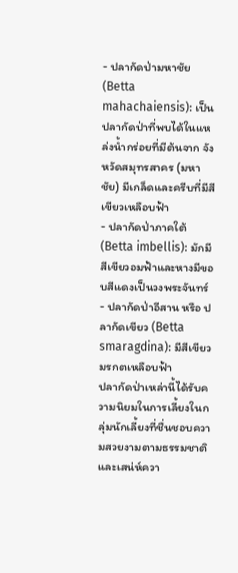- ปลากัดป่ามหาชัย (Betta mahachaiensis): เป็นปลากัดป่าที่พบได้ในแหล่งน้ำกร่อยที่มีต้นจาก จังหวัดสมุทรสาคร (มหาชัย) มีเกล็ดและครีบที่มีสีเขียวเหลือบฟ้า
- ปลากัดป่าภาคใต้ (Betta imbellis): มักมีสีเขียวอมฟ้าและหางมีขอบสีแดงเป็นวงพระจันทร์
- ปลากัดป่าอีสาน หรือ ปลากัดเขียว (Betta smaragdina): มีสีเขียวมรกตเหลือบฟ้า
ปลากัดป่าเหล่านี้ได้รับความนิยมในการเลี้ยงในกลุ่มนักเลี้ยงที่ชื่นชอบความสวยงามตามธรรมชาติและเสน่ห์ควา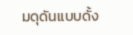มดุดันแบบดั้ง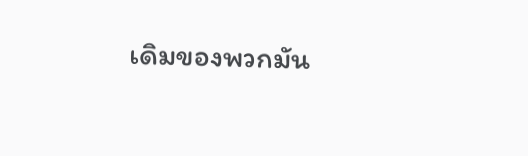เดิมของพวกมัน